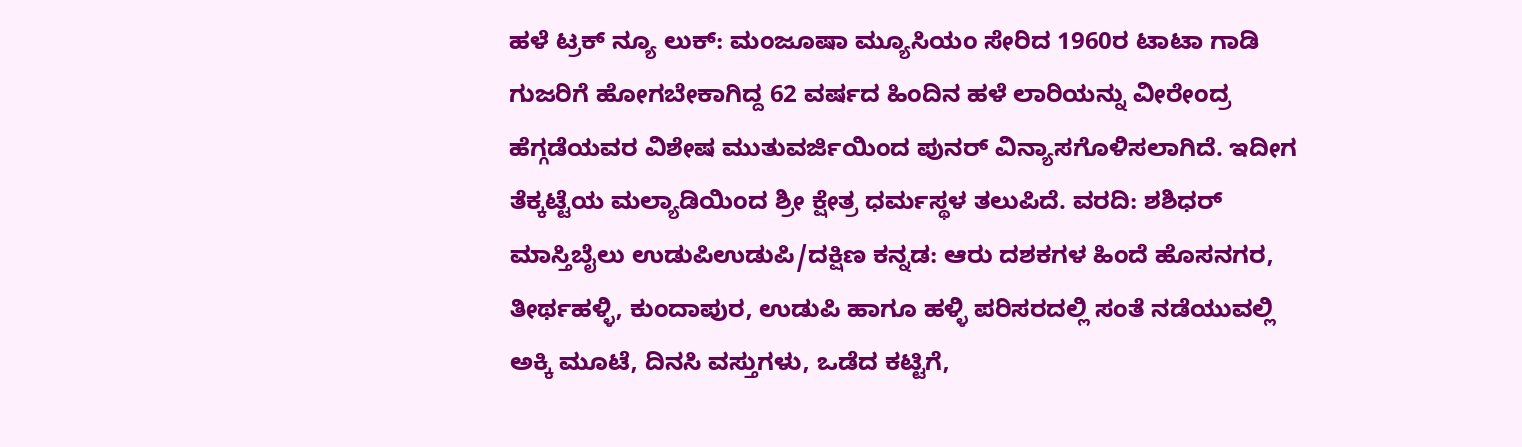ಹಳೆ ಟ್ರಕ್ ನ್ಯೂ ಲುಕ್: ಮಂಜೂಷಾ ಮ್ಯೂಸಿಯಂ ಸೇರಿದ 1960ರ ಟಾಟಾ ಗಾಡಿ ಗುಜರಿಗೆ ಹೋಗಬೇಕಾಗಿದ್ದ 62 ವರ್ಷದ ಹಿಂದಿನ ಹಳೆ ಲಾರಿಯನ್ನು ವೀರೇಂದ್ರ ಹೆಗ್ಗಡೆಯವರ ವಿಶೇಷ ಮುತುವರ್ಜಿಯಿಂದ ಪುನರ್ ವಿನ್ಯಾಸಗೊಳಿಸಲಾಗಿದೆ. ಇದೀಗ ತೆಕ್ಕಟ್ಟೆಯ ಮಲ್ಯಾಡಿಯಿಂದ ಶ್ರೀ ಕ್ಷೇತ್ರ ಧರ್ಮಸ್ಥಳ ತಲುಪಿದೆ. ವರದಿ: ಶಶಿಧರ್ ಮಾಸ್ತಿಬೈಲು ಉಡುಪಿಉಡುಪಿ/ದಕ್ಷಿಣ ಕನ್ನಡ: ಆರು ದಶಕಗಳ ಹಿಂದೆ ಹೊಸನಗರ, ತೀರ್ಥಹಳ್ಳಿ, ಕುಂದಾಪುರ, ಉಡುಪಿ ಹಾಗೂ ಹಳ್ಳಿ ಪರಿಸರದಲ್ಲಿ ಸಂತೆ ನಡೆಯುವಲ್ಲಿ ಅಕ್ಕಿ ಮೂಟೆ, ದಿನಸಿ ವಸ್ತುಗಳು, ಒಡೆದ ಕಟ್ಟಿಗೆ,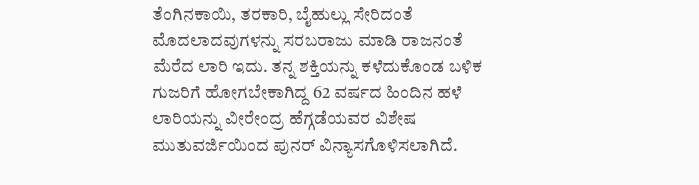ತೆಂಗಿನಕಾಯಿ, ತರಕಾರಿ, ಬೈಹುಲ್ಲು ಸೇರಿದಂತೆ ಮೊದಲಾದವುಗಳನ್ನು ಸರಬರಾಜು ಮಾಡಿ ರಾಜನಂತೆ ಮೆರೆದ ಲಾರಿ ಇದು. ತನ್ನ ಶಕ್ತಿಯನ್ನು ಕಳೆದುಕೊಂಡ ಬಳಿಕ ಗುಜರಿಗೆ ಹೋಗಬೇಕಾಗಿದ್ದ 62 ವರ್ಷದ ಹಿಂದಿನ ಹಳೆ ಲಾರಿಯನ್ನು ವೀರೇಂದ್ರ ಹೆಗ್ಗಡೆಯವರ ವಿಶೇಷ ಮುತುವರ್ಜಿಯಿಂದ ಪುನರ್ ವಿನ್ಯಾಸಗೊಳಿಸಲಾಗಿದೆ.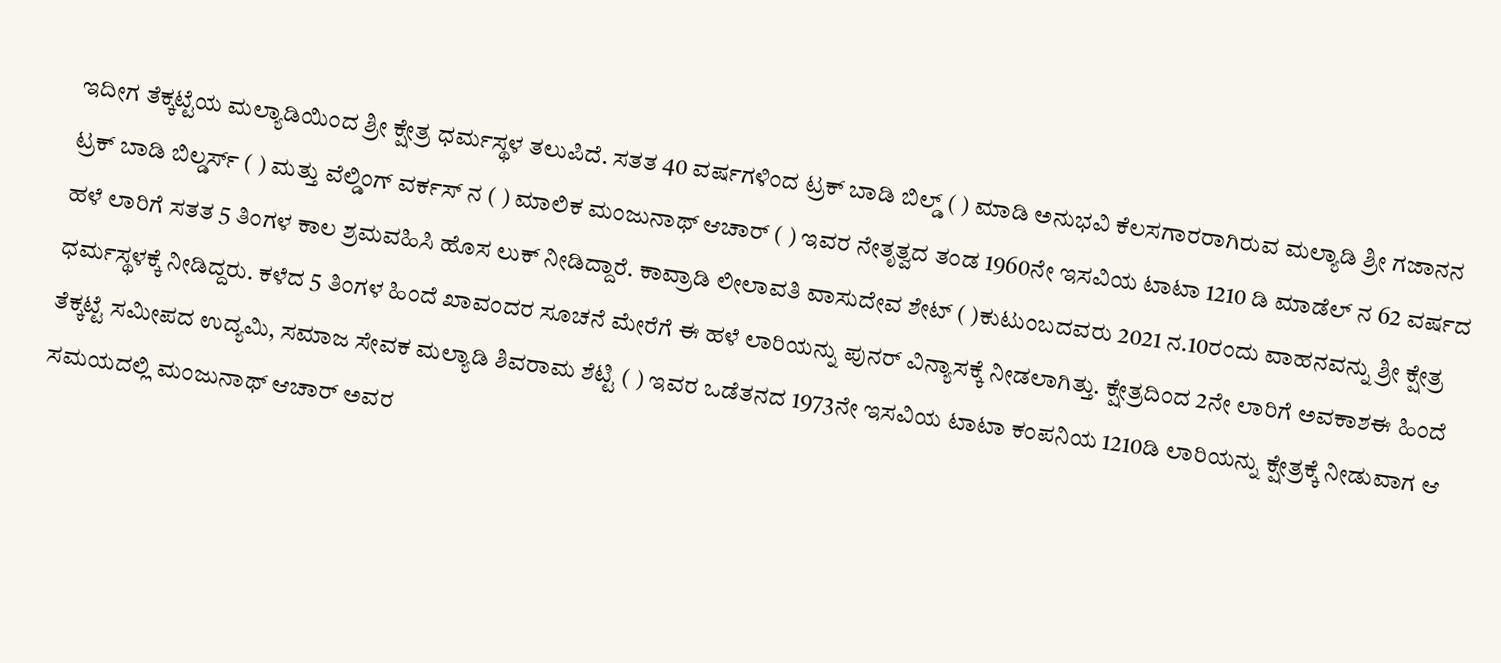ಇದೀಗ ತೆಕ್ಕಟ್ಟೆಯ ಮಲ್ಯಾಡಿಯಿಂದ ಶ್ರೀ ಕ್ಷೇತ್ರ ಧರ್ಮಸ್ಥಳ ತಲುಪಿದೆ. ಸತತ 40 ವರ್ಷಗಳಿಂದ ಟ್ರಕ್ ಬಾಡಿ ಬಿಲ್ಡ್ ( ) ಮಾಡಿ ಅನುಭವಿ ಕೆಲಸಗಾರರಾಗಿರುವ ಮಲ್ಯಾಡಿ ಶ್ರೀ ಗಜಾನನ ಟ್ರಕ್ ಬಾಡಿ ಬಿಲ್ಡರ್ಸ್ ( ) ಮತ್ತು ವೆಲ್ಡಿಂಗ್ ವರ್ಕಸ್ ನ ( ) ಮಾಲಿಕ ಮಂಜುನಾಥ್ ಆಚಾರ್ ( ) ಇವರ ನೇತೃತ್ವದ ತಂಡ 1960ನೇ ಇಸವಿಯ ಟಾಟಾ 1210 ಡಿ ಮಾಡೆಲ್ ನ 62 ವರ್ಷದ ಹಳೆ ಲಾರಿಗೆ ಸತತ 5 ತಿಂಗಳ ಕಾಲ ಶ್ರಮವಹಿಸಿ ಹೊಸ ಲುಕ್ ನೀಡಿದ್ದಾರೆ. ಕಾವ್ರಾಡಿ ಲೀಲಾವತಿ ವಾಸುದೇವ ಶೇಟ್ ( )ಕುಟುಂಬದವರು 2021 ನ.10ರಂದು ವಾಹನವನ್ನು ಶ್ರೀ ಕ್ಷೇತ್ರ ಧರ್ಮಸ್ಥಳಕ್ಕೆ ನೀಡಿದ್ದರು. ಕಳೆದ 5 ತಿಂಗಳ ಹಿಂದೆ ಖಾವಂದರ ಸೂಚನೆ ಮೇರೆಗೆ ಈ ಹಳೆ ಲಾರಿಯನ್ನು ಪುನರ್ ವಿನ್ಯಾಸಕ್ಕೆ ನೀಡಲಾಗಿತ್ತು. ಕ್ಷೇತ್ರದಿಂದ 2ನೇ ಲಾರಿಗೆ ಅವಕಾಶಈ ಹಿಂದೆ ತೆಕ್ಕಟ್ಟೆ ಸಮೀಪದ ಉದ್ಯಮಿ, ಸಮಾಜ ಸೇವಕ ಮಲ್ಯಾಡಿ ಶಿವರಾಮ ಶೆಟ್ಟಿ ( ) ಇವರ ಒಡೆತನದ 1973ನೇ ಇಸವಿಯ ಟಾಟಾ ಕಂಪನಿಯ 1210ಡಿ ಲಾರಿಯನ್ನು ಕ್ಷೇತ್ರಕ್ಕೆ ನೀಡುವಾಗ ಆ ಸಮಯದಲ್ಲಿ ಮಂಜುನಾಥ್ ಆಚಾರ್ ಅವರ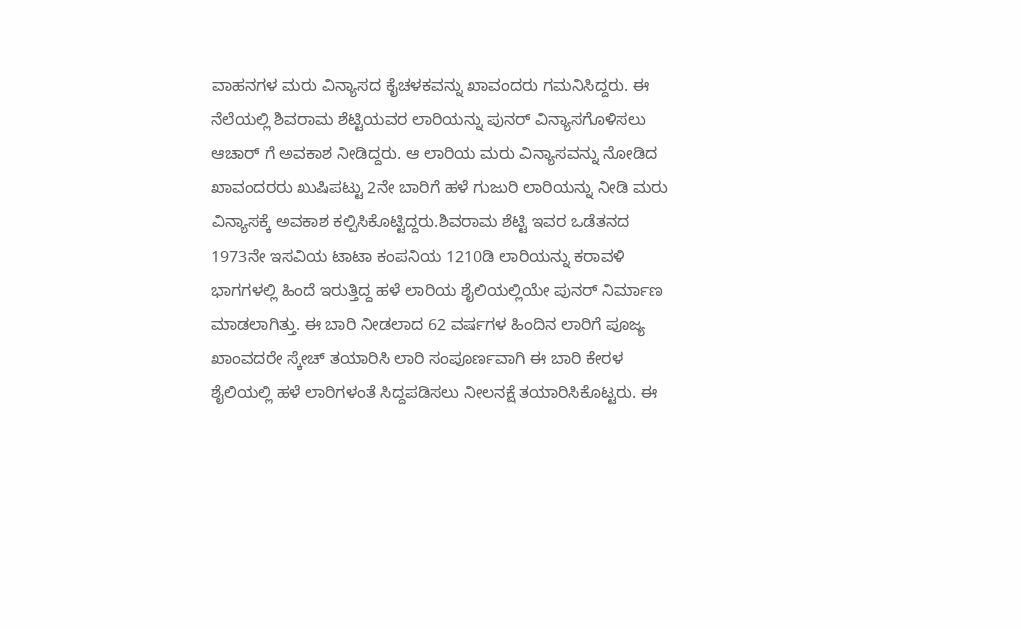ವಾಹನಗಳ ಮರು ವಿನ್ಯಾಸದ ಕೈಚಳಕವನ್ನು ಖಾವಂದರು ಗಮನಿಸಿದ್ದರು. ಈ ನೆಲೆಯಲ್ಲಿ ಶಿವರಾಮ ಶೆಟ್ಟಿಯವರ ಲಾರಿಯನ್ನು ಪುನರ್ ವಿನ್ಯಾಸಗೊಳಿಸಲು ಆಚಾರ್ ಗೆ ಅವಕಾಶ ನೀಡಿದ್ದರು. ಆ ಲಾರಿಯ ಮರು ವಿನ್ಯಾಸವನ್ನು ನೋಡಿದ ಖಾವಂದರರು ಖುಷಿಪಟ್ಟು 2ನೇ ಬಾರಿಗೆ ಹಳೆ ಗುಜುರಿ ಲಾರಿಯನ್ನು ನೀಡಿ ಮರು ವಿನ್ಯಾಸಕ್ಕೆ ಅವಕಾಶ ಕಲ್ಪಿಸಿಕೊಟ್ಟಿದ್ದರು.ಶಿವರಾಮ ಶೆಟ್ಟಿ ಇವರ ಒಡೆತನದ 1973ನೇ ಇಸವಿಯ ಟಾಟಾ ಕಂಪನಿಯ 1210ಡಿ ಲಾರಿಯನ್ನು ಕರಾವಳಿ ಭಾಗಗಳಲ್ಲಿ ಹಿಂದೆ ಇರುತ್ತಿದ್ದ ಹಳೆ ಲಾರಿಯ ಶೈಲಿಯಲ್ಲಿಯೇ ಪುನರ್ ನಿರ್ಮಾಣ ಮಾಡಲಾಗಿತ್ತು. ಈ ಬಾರಿ ನೀಡಲಾದ 62 ವರ್ಷಗಳ ಹಿಂದಿನ ಲಾರಿಗೆ ಪೂಜ್ಯ ಖಾಂವದರೇ ಸ್ಕೇಚ್ ತಯಾರಿಸಿ ಲಾರಿ ಸಂಪೂರ್ಣವಾಗಿ ಈ ಬಾರಿ ಕೇರಳ ಶೈಲಿಯಲ್ಲಿ ಹಳೆ ಲಾರಿಗಳಂತೆ ಸಿದ್ದಪಡಿಸಲು ನೀಲನಕ್ಷೆ ತಯಾರಿಸಿಕೊಟ್ಟರು. ಈ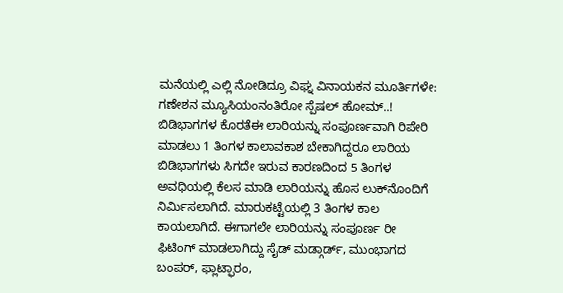ಮನೆಯಲ್ಲಿ ಎಲ್ಲಿ ನೋಡಿದ್ರೂ ವಿಘ್ನ ವಿನಾಯಕನ ಮೂರ್ತಿಗಳೇ: ಗಣೇಶನ ಮ್ಯೂಸಿಯಂನಂತಿರೋ ಸ್ಪೆಷಲ್‌ ಹೋಮ್..! ಬಿಡಿಭಾಗಗಳ ಕೊರತೆಈ ಲಾರಿಯನ್ನು ಸಂಪೂರ್ಣವಾಗಿ ರಿಪೇರಿ ಮಾಡಲು 1 ತಿಂಗಳ ಕಾಲಾವಕಾಶ ಬೇಕಾಗಿದ್ದರೂ ಲಾರಿಯ ಬಿಡಿಭಾಗಗಳು ಸಿಗದೇ ಇರುವ ಕಾರಣದಿಂದ 5 ತಿಂಗಳ ಅವಧಿಯಲ್ಲಿ ಕೆಲಸ ಮಾಡಿ ಲಾರಿಯನ್ನು ಹೊಸ ಲುಕ್‌ನೊಂದಿಗೆ ನಿರ್ಮಿಸಲಾಗಿದೆ. ಮಾರುಕಟ್ಟೆಯಲ್ಲಿ 3 ತಿಂಗಳ ಕಾಲ ಕಾಯಲಾಗಿದೆ. ಈಗಾಗಲೇ ಲಾರಿಯನ್ನು ಸಂಪೂರ್ಣ ರೀ ಫಿಟಿಂಗ್ ಮಾಡಲಾಗಿದ್ದು ಸೈಡ್ ಮಡ್ಗಾರ್ಡ್, ಮುಂಭಾಗದ ಬಂಪರ್, ಫ್ಲಾಟ್ಫಾರಂ,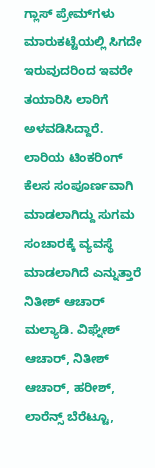ಗ್ಲಾಸ್ ಪ್ರೇಮ್‌ಗಳು ಮಾರುಕಟ್ಟೆಯಲ್ಲಿ ಸಿಗದೇ ಇರುವುದರಿಂದ ಇವರೇ ತಯಾರಿಸಿ ಲಾರಿಗೆ ಅಳವಡಿಸಿದ್ದಾರೆ. ಲಾರಿಯ ಟಿಂಕರಿಂಗ್ ಕೆಲಸ ಸಂಪೂರ್ಣವಾಗಿ ಮಾಡಲಾಗಿದ್ದು ಸುಗಮ ಸಂಚಾರಕ್ಕೆ ವ್ಯವಸ್ಥೆ ಮಾಡಲಾಗಿದೆ ಎನ್ನುತ್ತಾರೆ ನಿತೀಶ್ ಆಚಾರ್ ಮಲ್ಯಾಡಿ. ವಿಘ್ನೇಶ್ ಆಚಾರ್, ನಿತೀಶ್ ಆಚಾರ್, ಹರೀಶ್, ಲಾರೆನ್ಸ್ ಬೆರೆಟ್ಟೂ,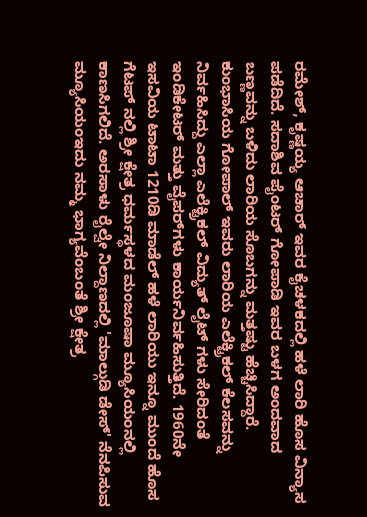ರಮೇಶ್, ಕೃಷ್ಣಯ್ಯ ಆಚಾರ್ ಇವರ ಕೈಚಳಕದಲ್ಲಿ ಹಳೆ ಲಾರಿ ಹೊಸ ವಿನ್ಯಾಸ ಪಡೆದಿದೆ. ಸದಾಶಿವ ಪೈಂಟರ್ ಗೋಪಾಡಿ ಇವರ ಬಳಗ ಅಂದವಾದ ಬಣ್ಣವನ್ನು ಬಳಿದು ಲಾರಿಯ ಸೊಬಗನ್ನು ಮತ್ತಷ್ಟು ಹೆಚ್ಚಿಸಿದ್ದಾರೆ. ಕುಂಭಾಸಿಯ ಗೋಪಾಲ್ ಇವರು ಲಾರಿಯ ಎಲೆಕ್ಟ್ರಿಕಲ್ ಕೆಲಸವನ್ನು ನಿರ್ವಹಿಸಿದ್ದು ಎಲ್ಲಾ ಎಲೆಕ್ಟ್ರಿಕಲ್ ವಿದ್ಯುತ್ ಲೈಟ್ ಗಳು ಸೇರಿದಂತೆ ಇಂಡಿಕೇಟರ್ ಮತ್ತು ವೈಪರ್‌ಗಳು ಕಾರ್ಯನಿರ್ವಹಿಸುತ್ತಿದೆ. 1960ನೇ ಇಸವಿಯ ಟಾಟಾ 1210ಡಿ ಮಾಡೆಲ್ ಹಳೆ ಲಾರಿಯು ಇನ್ನೂ ಮುಂದೆ ಹೊಸ ಗೆಟಪ್ ನಲ್ಲಿ ಶ್ರೀ ಕ್ಷೇತ್ರ ಧರ್ಮಸ್ಥಳದ ಮಂಜೂಷಾ ಮ್ಯೂಸಿಯಂನಲ್ಲಿ ಕಾಣಸಿಗಲಿದೆ. ಅರಸಾಳು ರೈಲ್ವೇ ನಿಲ್ದಾಣದಲ್ಲಿ 'ಮಾಲ್ಗುಡಿ ಡೇಸ್' ನೆನಪಿಸುವ ಮ್ಯೂಸಿಯಂಇದು ನಮ್ಮ ಭಾಗ್ಯವೆಂಬಂತೆ ಶ್ರೀ ಕ್ಷೇತ್ರ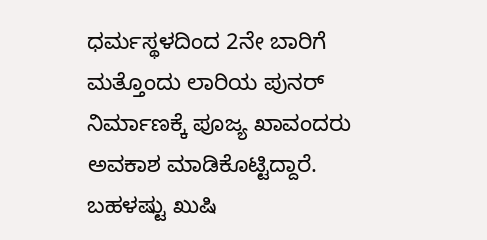ಧರ್ಮಸ್ಥಳದಿಂದ 2ನೇ ಬಾರಿಗೆ ಮತ್ತೊಂದು ಲಾರಿಯ ಪುನರ್ ನಿರ್ಮಾಣಕ್ಕೆ ಪೂಜ್ಯ ಖಾವಂದರು ಅವಕಾಶ ಮಾಡಿಕೊಟ್ಟಿದ್ದಾರೆ. ಬಹಳಷ್ಟು ಖುಷಿ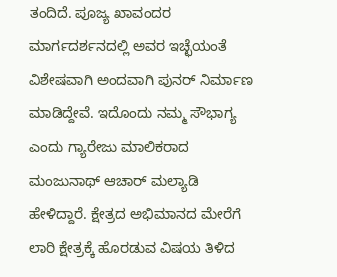ತಂದಿದೆ. ಪೂಜ್ಯ ಖಾವಂದರ ಮಾರ್ಗದರ್ಶನದಲ್ಲಿ ಅವರ ಇಚ್ಛೆಯಂತೆ ವಿಶೇಷವಾಗಿ ಅಂದವಾಗಿ ಪುನರ್ ನಿರ್ಮಾಣ ಮಾಡಿದ್ದೇವೆ. ಇದೊಂದು ನಮ್ಮ ಸೌಭಾಗ್ಯ ಎಂದು ಗ್ಯಾರೇಜು ಮಾಲಿಕರಾದ ಮಂಜುನಾಥ್ ಆಚಾರ್ ಮಲ್ಯಾಡಿ ಹೇಳಿದ್ದಾರೆ. ಕ್ಷೇತ್ರದ ಅಭಿಮಾನದ ಮೇರೆಗೆ ಲಾರಿ ಕ್ಷೇತ್ರಕ್ಕೆ ಹೊರಡುವ ವಿಷಯ ತಿಳಿದ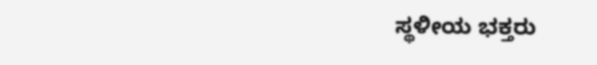ಸ್ಥಳೀಯ ಭಕ್ತರು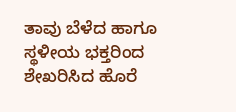ತಾವು ಬೆಳೆದ ಹಾಗೂ ಸ್ಥಳೀಯ ಭಕ್ತರಿಂದ ಶೇಖರಿಸಿದ ಹೊರೆ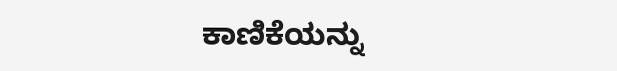ಕಾಣಿಕೆಯನ್ನು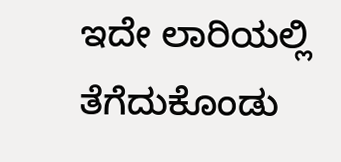ಇದೇ ಲಾರಿಯಲ್ಲಿ ತೆಗೆದುಕೊಂಡು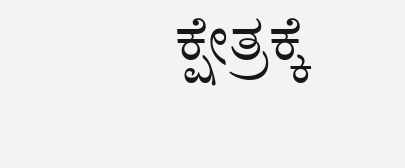ಕ್ಷೇತ್ರಕ್ಕೆ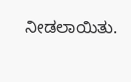ನೀಡಲಾಯಿತು.